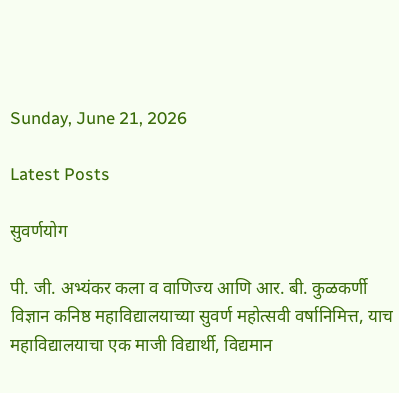Sunday, June 21, 2026

Latest Posts

सुवर्णयोग

पी. जी. अभ्यंकर कला व वाणिज्य आणि आर. बी. कुळकर्णी विज्ञान कनिष्ठ महाविद्यालयाच्या सुवर्ण महोत्सवी वर्षानिमित्त, याच महाविद्यालयाचा एक माजी विद्यार्थी, विद्यमान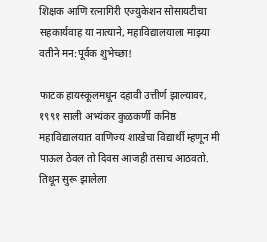शिक्षक आणि रत्नागिरी एज्युकेशन सोसायटीचा सहकार्यवाह या नात्याने, महाविद्यालयाला माझ्या वतीने मन:पूर्वक शुभेच्छा!

फाटक हायस्कूलमधून दहावी उत्तीर्ण झाल्यावर, १९९१ साली अभ्यंकर कुळकर्णी कनिष्ठ महाविद्यालयात वाणिज्य शाखेचा विद्यार्थी म्हणून मी पाऊल ठेवल तो दिवस आजही तसाच आठवतो. तिथून सुरू झालेला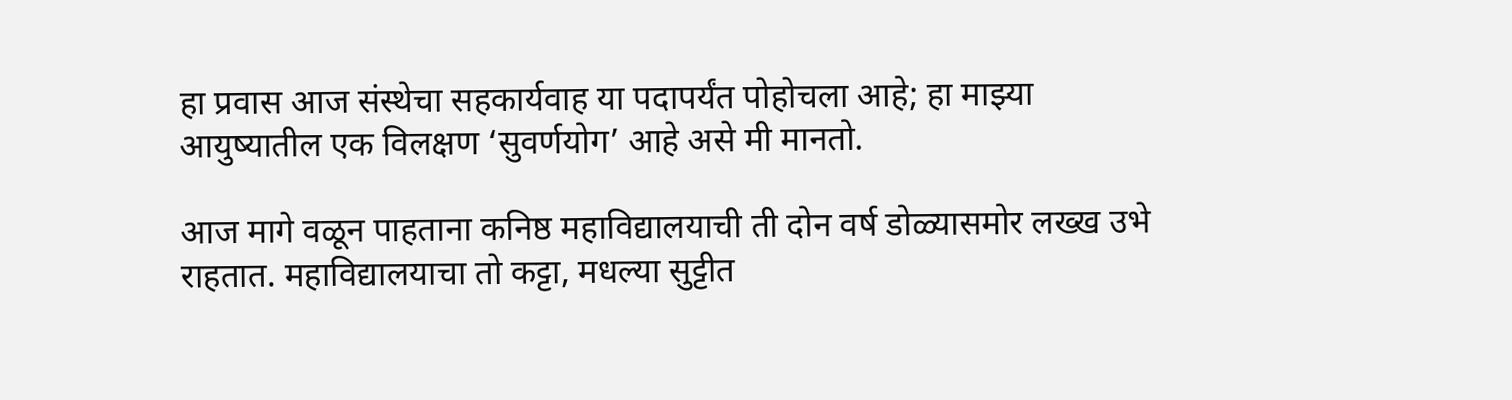हा प्रवास आज संस्थेचा सहकार्यवाह या पदापर्यंत पोहोचला आहे; हा माझ्या आयुष्यातील एक विलक्षण ‘सुवर्णयोग’ आहे असे मी मानतो.

आज मागे वळून पाहताना कनिष्ठ महाविद्यालयाची ती दोन वर्ष डोळ्यासमोर लख्ख उभे राहतात. महाविद्यालयाचा तो कट्टा, मधल्या सुट्टीत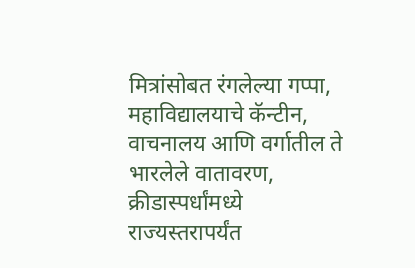मित्रांसोबत रंगलेल्या गप्पा, महाविद्यालयाचे कॅन्टीन, वाचनालय आणि वर्गातील ते भारलेले वातावरण, क्रीडास्पर्धांमध्ये राज्यस्तरापर्यंत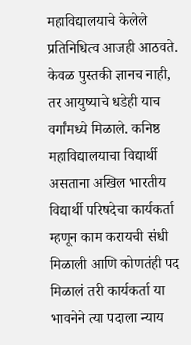महाविद्यालयाचे केलेले प्रतिनिधित्व आजही आठवते. केवळ पुस्तकी ज्ञानच नाही, तर आयुष्याचे धडेही याच वर्गांमध्ये मिळाले. कनिष्ठ महाविद्यालयाचा विद्यार्थी असताना अखिल भारतीय विद्यार्थी परिषदेचा कार्यकर्ता म्हणून काम करायची संधी मिळाली आणि कोणतंही पद मिळालं तरी कार्यकर्ता या भावनेने त्या पदाला न्याय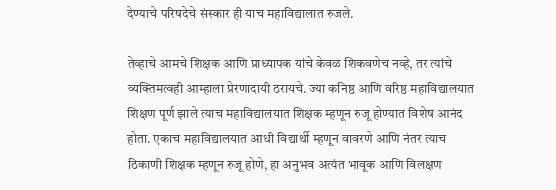देण्याचे परिषदेचे संस्कार ही याच महाविद्यालात रुजले.

तेव्हाचे आमचे शिक्षक आणि प्राध्यापक यांचे केवळ शिकवणेच नव्हे, तर त्यांचे व्यक्तिमत्वही आम्हाला प्रेरणादायी ठरायचे. ज्या कनिष्ठ आणि वरिष्ठ महाविद्यालयात शिक्षण पूर्ण झाले त्याच महाविद्यालयात शिक्षक म्हणून रुजू होण्यात विशेष आनंद होता. एकाच महाविद्यालयात आधी विद्यार्थी म्हणून वावरणे आणि नंतर त्याच ठिकाणी शिक्षक म्हणून रुजू होणे, हा अनुभव अत्यंत भावूक आणि विलक्षण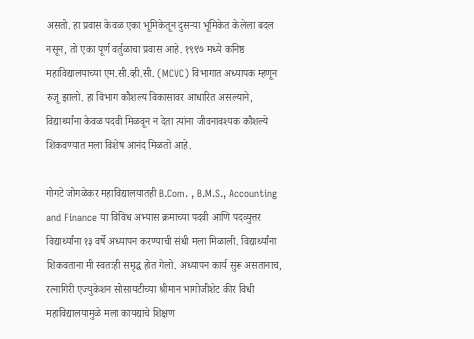असतो. हा प्रवास केवळ एका भूमिकेतून दुसऱ्या भूमिकेत केलेला बदल नसून, तो एका पूर्ण वर्तुळाचा प्रवास आहे. १९९७ मध्ये कनिष्ठ महाविद्यालयाच्या एम.सी.व्ही.सी. (MCVC) विभागात अध्यापक म्हणून रुजू झालो. हा विभाग कौशल्य विकासावर आधारित असल्याने, विद्यार्थ्यांना केवळ पदवी मिळवून न देता त्यांना जीवनावश्यक कौशल्ये शिकवण्यात मला विशेष आनंद मिळतो आहे.

गोगटे जोगळेकर महाविद्यालयातही B.Com. , B.M.S., Accounting and Finance या विविध अभ्यास क्रमाच्या पदवी आणि पदव्युत्तर विद्यार्थ्यांना १३ वर्षे अध्यापन करण्याची संधी मला मिळाली. विद्यार्थ्यांना शिकवताना मी स्वतःही समृद्ध होत गेलो. अध्यापन कार्य सुरू असतानाच, रत्नागिरी एज्युकेशन सोसायटीच्या श्रीमान भागोजीशेट कीर विधी महाविद्यालयामुळे मला कायद्याचे शिक्षण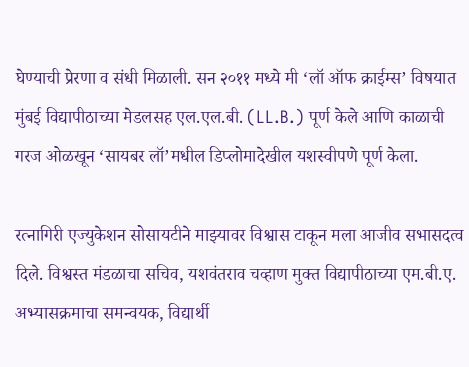घेण्याची प्रेरणा व संधी मिळाली. सन २०११ मध्ये मी ‘लॉ ऑफ क्राईम्स’ विषयात मुंबई विद्यापीठाच्या मेडलसह एल.एल.बी. (LL.B.) पूर्ण केले आणि काळाची गरज ओळखून ‘सायबर लॉ’मधील डिप्लोमादेखील यशस्वीपणे पूर्ण केला.

रत्नागिरी एज्युकेशन सोसायटीने माझ्यावर विश्वास टाकून मला आजीव सभासदत्व दिले. विश्वस्त मंडळाचा सचिव, यशवंतराव चव्हाण मुक्त विद्यापीठाच्या एम.बी.ए. अभ्यासक्रमाचा समन्वयक, विद्यार्थी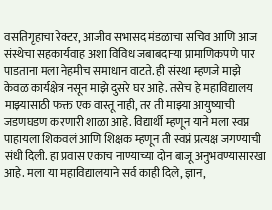वसतिगृहाचा रेक्टर, आजीव सभासद मंडळाचा सचिव आणि आज संस्थेचा सहकार्यवाह अशा विविध जबाबदाऱ्या प्रामाणिकपणे पार पाडताना मला नेहमीच समाधान वाटते. ही संस्था म्हणजे माझे केवळ कार्यक्षेत्र नसून माझे दुसरे घर आहे. तसेच हे महाविद्यालय माझ्यासाठी फक्त एक वास्तू नाही, तर ती माझ्या आयुष्याची जडणघडण करणारी शाळा आहे. विद्यार्थी म्हणून याने मला स्वप्न पाहायला शिकवलं आणि शिक्षक म्हणून ती स्वप्नं प्रत्यक्ष जगण्याची संधी दिली. हा प्रवास एकाच नाण्याच्या दोन बाजू अनुभवण्यासारखा आहे. मला या महाविद्यालयाने सर्व काही दिले, ज्ञान,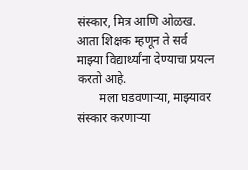संस्कार, मित्र आणि ओळख. आता शिक्षक म्हणून ते सर्व माझ्या विद्यार्थ्यांना देण्याचा प्रयत्न करतो आहे.
       मला घडवणाऱ्या, माझ्यावर संस्कार करणाऱ्या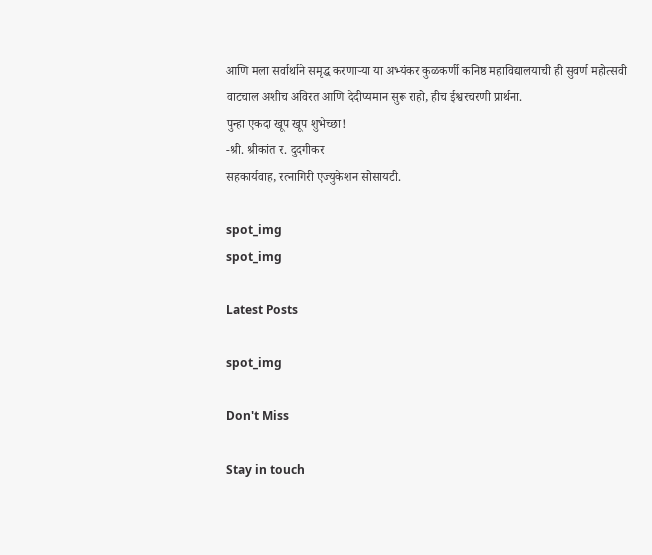आणि मला सर्वार्थाने समृद्ध करणाऱ्या या अभ्यंकर कुळकर्णी कनिष्ठ महाविद्यालयाची ही सुवर्ण महोत्सवी वाटचाल अशीच अविरत आणि देदीप्यमान सुरू राहो, हीच ईश्वरचरणी प्रार्थना.
पुन्हा एकदा खूप खूप शुभेच्छा!
-श्री. श्रीकांत र. दुदगीकर
सहकार्यवाह, रत्नागिरी एज्युकेशन सोसायटी.

spot_img
spot_img

Latest Posts

spot_img

Don't Miss

Stay in touch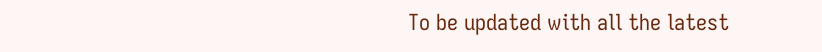To be updated with all the latest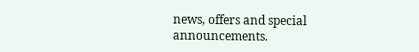news, offers and special announcements.